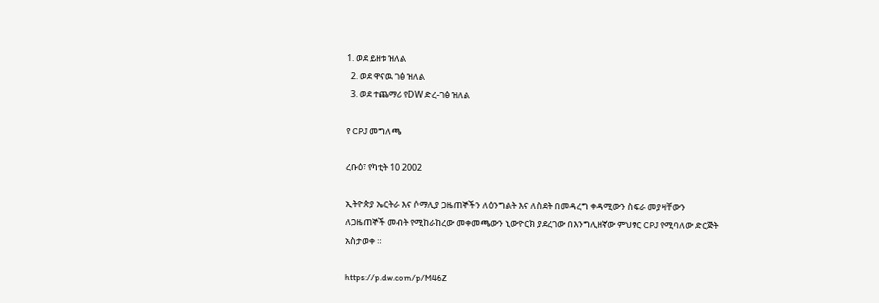1. ወደ ይዘቱ ዝለል
  2. ወደ ዋናዉ ገፅ ዝለል
  3. ወደ ተጨማሪ የDW ድረ-ገፅ ዝለል

የ CPJ መግለጫ

ረቡዕ፣ የካቲት 10 2002

ኢትዮጵያ ኤርትራ እና ሶማሊያ ጋዜጠኞችን ለዕንግልት እና ለስደት በመዳረግ ቀዳሚውን ስፍራ መያዛቸውን ለጋዜጠኞች መብት የሚከራከረው መቀመጫውን ኒውዮርክ ያደረገው በእንግሊዘኛው ምህፃር CPJ የሚባለው ድርጅት አስታወቀ ።

https://p.dw.com/p/M46Z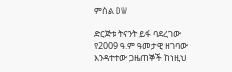ምስል DW

ድርጅቱ ትናንት ይፋ ባደረገው የ2009 ዓ.ም ዓመታዊ ዘገባው እንዳተተው ጋዜጠኞች ከነዚህ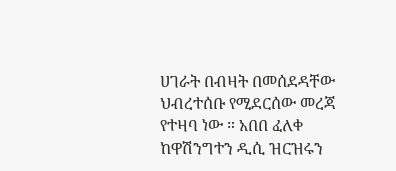ሀገራት በብዛት በመሰደዳቸው ህብረተሰቡ የሚደርሰው መረጃ የተዛባ ነው ። አበበ ፈለቀ ከዋሽንግተን ዲሲ ዝርዝሩን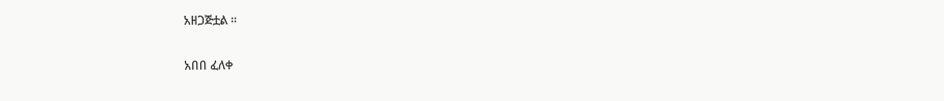አዘጋጅቷል ።

አበበ ፈለቀ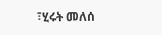፣ሂሩት መለሰ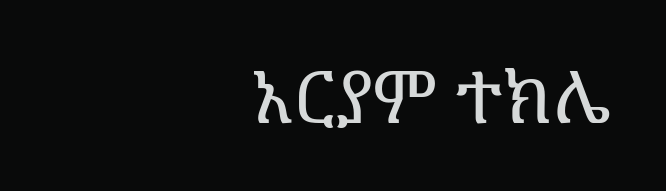አርያም ተክሌ